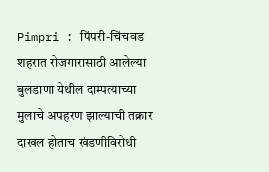Pimpri : पिंपरी-चिंचवड शहरात रोजगारासाठी आलेल्या बुलडाणा येथील दाम्पत्याच्या मुलाचे अपहरण झाल्याची तक्रार दाखल होताच खंडणीविरोधी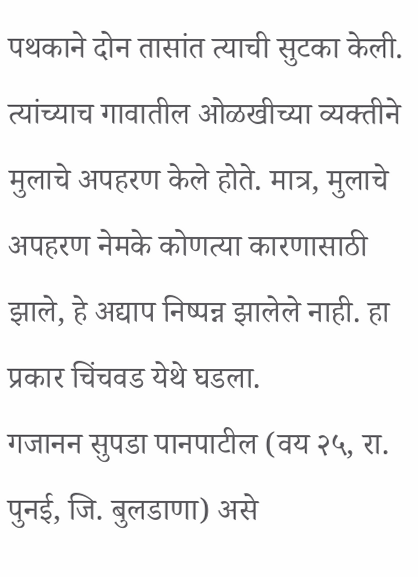पथकाने दोन तासांत त्याची सुटका केली. त्यांच्याच गावातील ओळखीच्या व्यक्तीने मुलाचे अपहरण केले होते. मात्र, मुलाचे अपहरण नेमके कोणत्या कारणासाठी झाले, हे अद्याप निष्पन्न झालेले नाही. हा प्रकार चिंचवड येथे घडला.
गजानन सुपडा पानपाटील (वय २५, रा. पुनई, जि. बुलडाणा) असे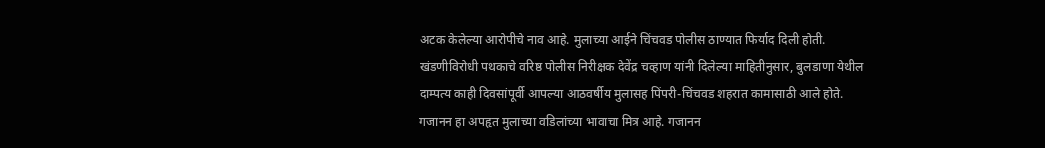अटक केलेल्या आरोपीचे नाव आहे. मुलाच्या आईने चिंचवड पोलीस ठाण्यात फिर्याद दिली होती. खंडणीविरोधी पथकाचे वरिष्ठ पोलीस निरीक्षक देवेंद्र चव्हाण यांनी दिलेल्या माहितीनुसार, बुलडाणा येथील दाम्पत्य काही दिवसांपूर्वी आपल्या आठवर्षीय मुलासह पिंपरी-चिंचवड शहरात कामासाठी आले होते.
गजानन हा अपहृत मुलाच्या वडिलांच्या भावाचा मित्र आहे. गजानन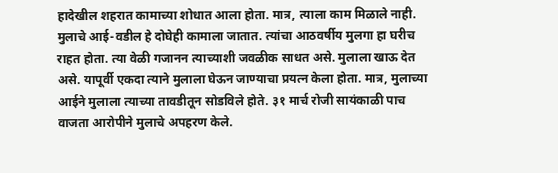हादेखील शहरात कामाच्या शोधात आला होता. मात्र, त्याला काम मिळाले नाही. मुलाचे आई-वडील हे दोघेही कामाला जातात. त्यांचा आठवर्षीय मुलगा हा घरीच राहत होता. त्या वेळी गजानन त्याच्याशी जवळीक साधत असे. मुलाला खाऊ देत असे. यापूर्वी एकदा त्याने मुलाला घेऊन जाण्याचा प्रयत्न केला होता. मात्र, मुलाच्या आईने मुलाला त्याच्या तावडीतून सोडविले होते. ३१ मार्च रोजी सायंकाळी पाच वाजता आरोपीने मुलाचे अपहरण केले.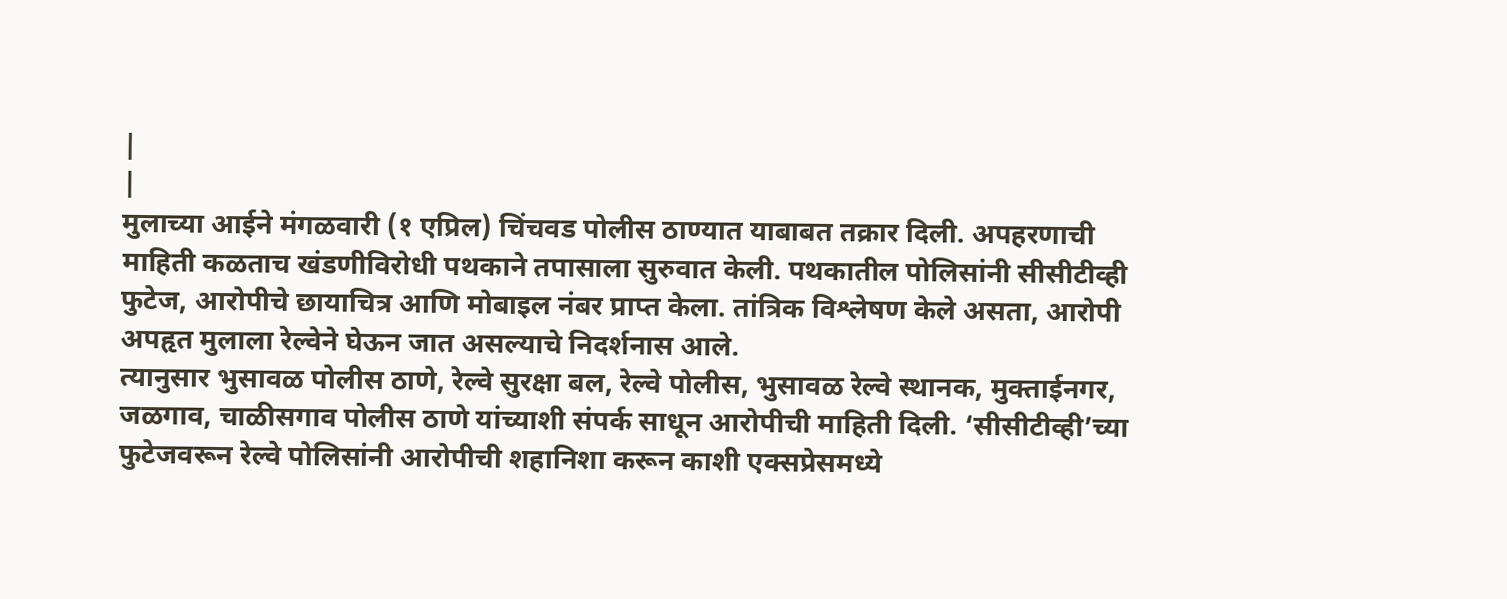|
|
मुलाच्या आईने मंगळवारी (१ एप्रिल) चिंचवड पोलीस ठाण्यात याबाबत तक्रार दिली. अपहरणाची माहिती कळताच खंडणीविरोधी पथकाने तपासाला सुरुवात केली. पथकातील पोलिसांनी सीसीटीव्ही फुटेज, आरोपीचे छायाचित्र आणि मोबाइल नंबर प्राप्त केला. तांत्रिक विश्लेषण केले असता, आरोपी अपहृत मुलाला रेल्वेने घेऊन जात असल्याचे निदर्शनास आले.
त्यानुसार भुसावळ पोलीस ठाणे, रेल्वे सुरक्षा बल, रेल्वे पोलीस, भुसावळ रेल्वे स्थानक, मुक्ताईनगर, जळगाव, चाळीसगाव पोलीस ठाणे यांच्याशी संपर्क साधून आरोपीची माहिती दिली. ‘सीसीटीव्ही’च्या फुटेजवरून रेल्वे पोलिसांनी आरोपीची शहानिशा करून काशी एक्सप्रेसमध्ये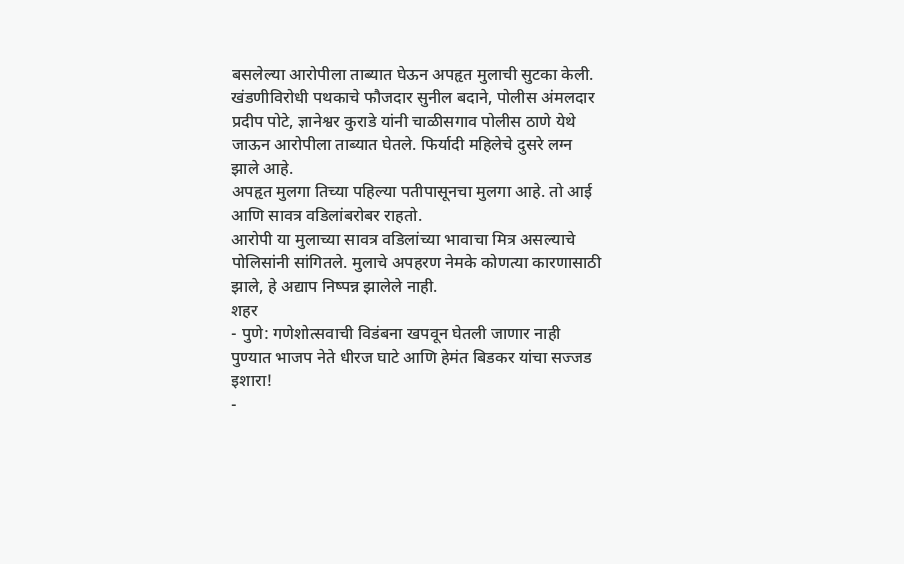बसलेल्या आरोपीला ताब्यात घेऊन अपहृत मुलाची सुटका केली. खंडणीविरोधी पथकाचे फौजदार सुनील बदाने, पोलीस अंमलदार प्रदीप पोटे, ज्ञानेश्वर कुराडे यांनी चाळीसगाव पोलीस ठाणे येथे जाऊन आरोपीला ताब्यात घेतले. फिर्यादी महिलेचे दुसरे लग्न झाले आहे.
अपहृत मुलगा तिच्या पहिल्या पतीपासूनचा मुलगा आहे. तो आई आणि सावत्र वडिलांबरोबर राहतो.
आरोपी या मुलाच्या सावत्र वडिलांच्या भावाचा मित्र असल्याचे पोलिसांनी सांगितले. मुलाचे अपहरण नेमके कोणत्या कारणासाठी झाले, हे अद्याप निष्पन्न झालेले नाही.
शहर
- पुणे: गणेशोत्सवाची विडंबना खपवून घेतली जाणार नाही पुण्यात भाजप नेते धीरज घाटे आणि हेमंत बिडकर यांचा सज्जड इशारा!
-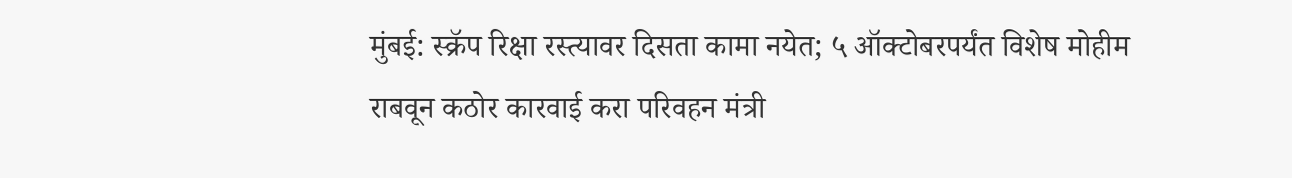मुंबई: स्क्रॅप रिक्षा रस्त्यावर दिसता कामा नयेत; ५ ऑक्टोबरपर्यंत विशेष मोहीम राबवून कठोर कारवाई करा परिवहन मंत्री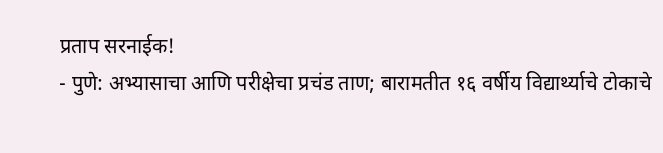प्रताप सरनाईक!
- पुणे: अभ्यासाचा आणि परीक्षेचा प्रचंड ताण; बारामतीत १६ वर्षीय विद्यार्थ्याचे टोकाचे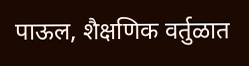पाऊल, शैक्षणिक वर्तुळात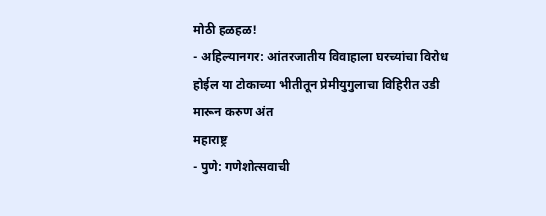मोठी हळहळ!
- अहिल्यानगर: आंतरजातीय विवाहाला घरच्यांचा विरोध होईल या टोकाच्या भीतीतून प्रेमीयुगुलाचा विहिरीत उडी मारून करुण अंत
महाराष्ट्र
- पुणे: गणेशोत्सवाची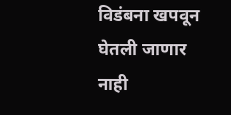विडंबना खपवून घेतली जाणार नाही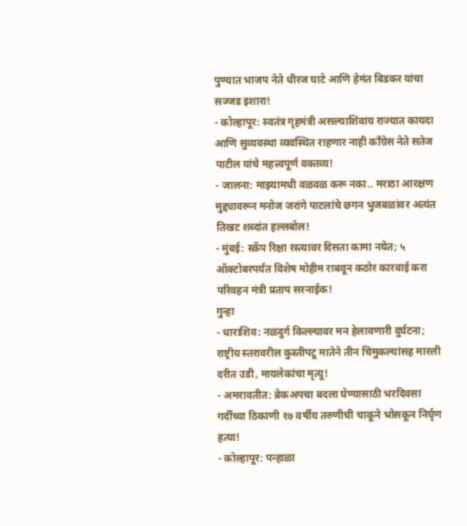पुण्यात भाजप नेते धीरज घाटे आणि हेमंत बिडकर यांचा सज्जड इशारा!
- कोल्हापूर: स्वतंत्र गृहमंत्री असल्याशिवाय राज्यात कायदा आणि सुव्यवस्था व्यवस्थित राहणार नाही काँग्रेस नेते सतेज पाटील यांचे महत्त्वपूर्ण वक्तव्य!
- जालना: माझ्यामधी वळवळ करू नका.. मराठा आरक्षण मुद्द्यावरून मनोज जरांगे पाटलांचे छगन भुजबळांवर अत्यंत तिखट शब्दांत हल्लबोल!
- मुंबई: स्क्रॅप रिक्षा रस्त्यावर दिसता कामा नयेत; ५ ऑक्टोबरपर्यंत विशेष मोहीम राबवून कठोर कारवाई करा परिवहन मंत्री प्रताप सरनाईक!
गुन्हा
- धाराशिव: नळदुर्ग किल्ल्यावर मन हेलावणारी दुर्घटना; राष्ट्रीय स्तरावरील कुस्तीपटू मातेने तीन चिमुकल्यांसह मारली दरीत उडी, मायलेकांचा मृत्यू!
- अमरावतीत: ब्रेकअपचा बदला घेण्यासाठी भरदिवसा गर्दीच्या ठिकाणी १७ वर्षीय तरुणीची चाकूने भोसकून निर्घृण हत्या!
- कोल्हापूर: पन्हाळा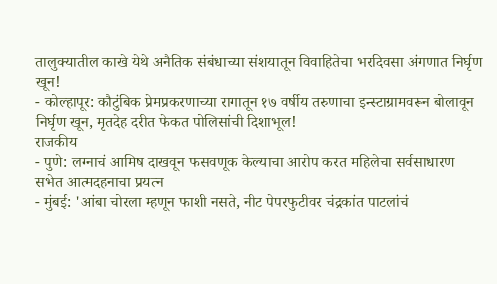तालुक्यातील काखे येथे अनैतिक संबंधाच्या संशयातून विवाहितेचा भरदिवसा अंगणात निर्घृण खून!
- कोल्हापूर: कौटुंबिक प्रेमप्रकरणाच्या रागातून १७ वर्षीय तरुणाचा इन्स्टाग्रामवरून बोलावून निर्घृण खून, मृतदेह दरीत फेकत पोलिसांची दिशाभूल!
राजकीय
- पुणे: लग्नाचं आमिष दाखवून फसवणूक केल्याचा आरोप करत महिलेचा सर्वसाधारण सभेत आत्मदहनाचा प्रयत्न
- मुंबई: 'आंबा चोरला म्हणून फाशी नसते, नीट पेपरफुटीवर चंद्रकांत पाटलांचं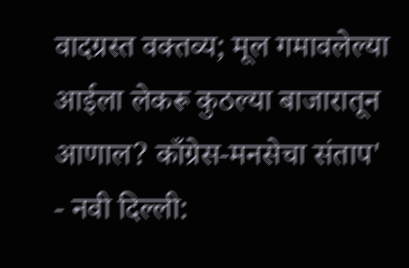वादग्रस्त वक्तव्य; मूल गमावलेल्या आईला लेकरू कुठल्या बाजारातून आणाल? काँग्रेस-मनसेचा संताप'
- नवी दिल्ली: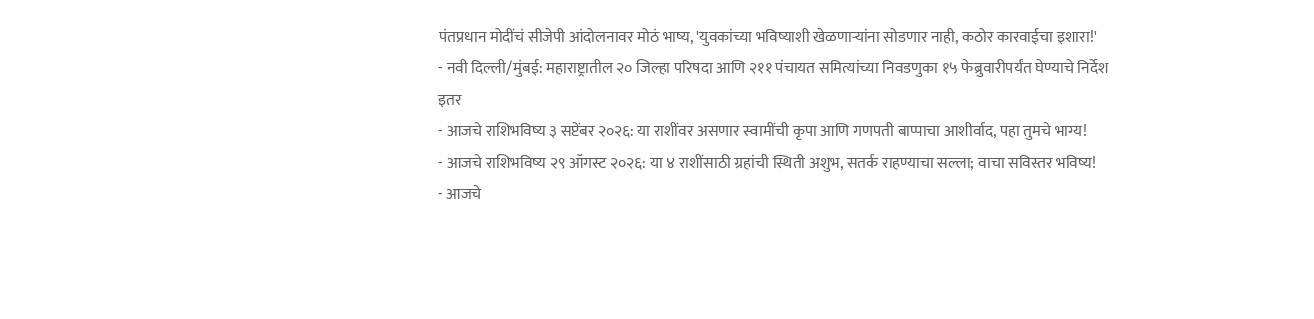पंतप्रधान मोदींचं सीजेपी आंदोलनावर मोठं भाष्य, 'युवकांच्या भविष्याशी खेळणाऱ्यांना सोडणार नाही, कठोर कारवाईचा इशारा!'
- नवी दिल्ली/मुंबई: महाराष्ट्रातील २० जिल्हा परिषदा आणि २११ पंचायत समित्यांच्या निवडणुका १५ फेब्रुवारीपर्यंत घेण्याचे निर्देश
इतर
- आजचे राशिभविष्य ३ सप्टेंबर २०२६: या राशींवर असणार स्वामींची कृपा आणि गणपती बाप्पाचा आशीर्वाद, पहा तुमचे भाग्य!
- आजचे राशिभविष्य २९ ऑगस्ट २०२६: या ४ राशींसाठी ग्रहांची स्थिती अशुभ, सतर्क राहण्याचा सल्ला; वाचा सविस्तर भविष्य!
- आजचे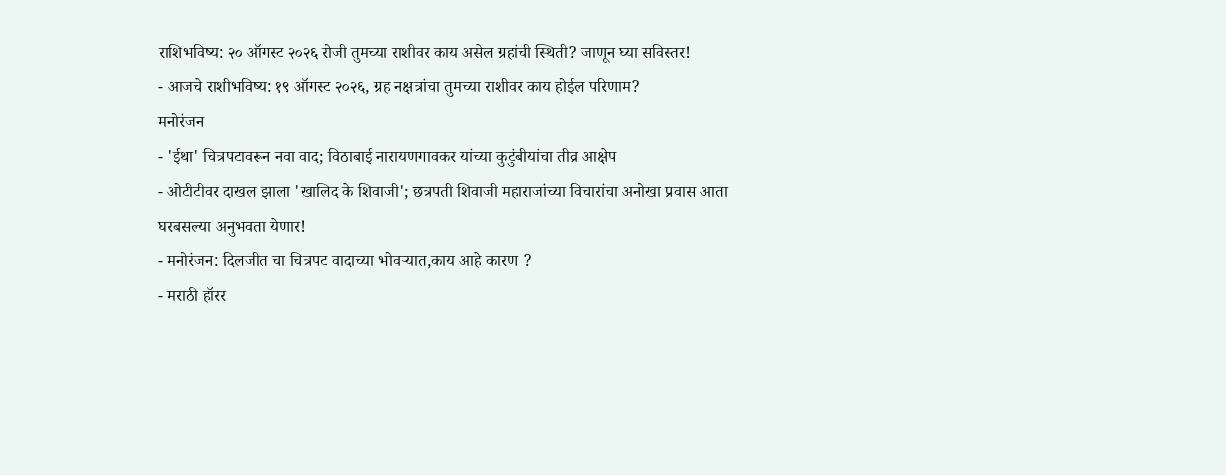राशिभविष्य: २० ऑगस्ट २०२६ रोजी तुमच्या राशीवर काय असेल ग्रहांची स्थिती? जाणून घ्या सविस्तर!
- आजचे राशीभविष्य: १९ ऑगस्ट २०२६, ग्रह नक्षत्रांचा तुमच्या राशीवर काय होईल परिणाम?
मनोरंजन
- 'ईथा' चित्रपटावरून नवा वाद; विठाबाई नारायणगावकर यांच्या कुटुंबीयांचा तीव्र आक्षेप
- ओटीटीवर दाखल झाला 'खालिद के शिवाजी'; छत्रपती शिवाजी महाराजांच्या विचारांचा अनोखा प्रवास आता घरबसल्या अनुभवता येणार!
- मनोरंजन: दिलजीत चा चित्रपट वादाच्या भोवऱ्यात,काय आहे कारण ?
- मराठी हॉरर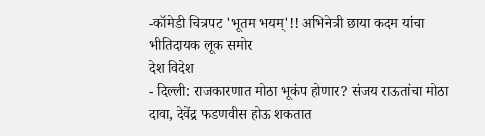-कॉमेडी चित्रपट 'भूतम भयम्'!! अभिनेत्री छाया कदम यांचा भीतिदायक लूक समोर
देश विदेश
- दिल्ली: राजकारणात मोठा भूकंप होणार? संजय राऊतांचा मोठा दावा, देवेंद्र फडणवीस होऊ शकतात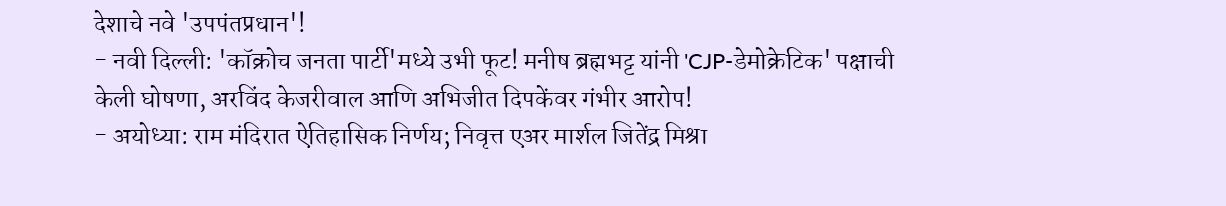देशाचे नवे 'उपपंतप्रधान'!
- नवी दिल्ली: 'कॉक्रोच जनता पार्टी'मध्ये उभी फूट! मनीष ब्रह्मभट्ट यांनी 'CJP-डेमोक्रेटिक' पक्षाची केली घोषणा, अरविंद केजरीवाल आणि अभिजीत दिपकेंवर गंभीर आरोप!
- अयोध्या: राम मंदिरात ऐतिहासिक निर्णय; निवृत्त एअर मार्शल जितेंद्र मिश्रा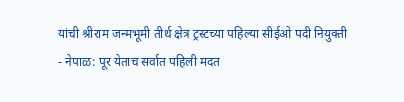यांची श्रीराम जन्मभूमी तीर्थ क्षेत्र ट्रस्टच्या पहिल्या सीईओ पदी नियुक्ती
- नेपाळ: पूर येताच सर्वात पहिली मदत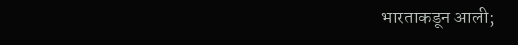भारताकडून आली;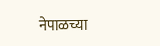नेपाळच्या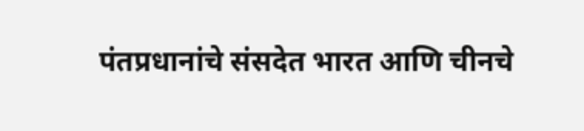पंतप्रधानांचे संसदेत भारत आणि चीनचे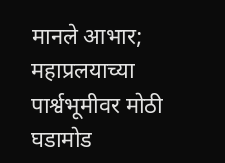मानले आभार; महाप्रलयाच्या पार्श्वभूमीवर मोठी घडामोड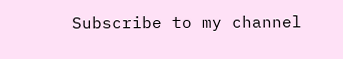Subscribe to my channel